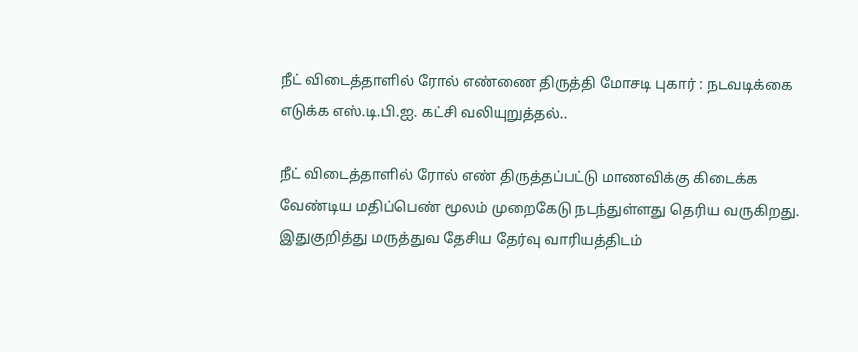நீட் விடைத்தாளில் ரோல் எண்ணை திருத்தி மோசடி புகார் : நடவடிக்கை எடுக்க எஸ்.டி.பி.ஐ. கட்சி வலியுறுத்தல்..

நீட் விடைத்தாளில் ரோல் எண் திருத்தப்பட்டு மாணவிக்கு கிடைக்க வேண்டிய மதிப்பெண் மூலம் முறைகேடு நடந்துள்ளது தெரிய வருகிறது. இதுகுறித்து மருத்துவ தேசிய தேர்வு வாரியத்திடம்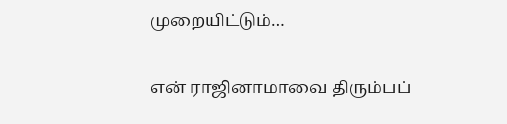முறையிட்டும்…

என் ராஜினாமாவை திரும்பப்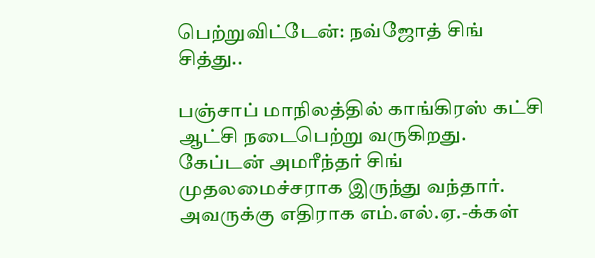பெற்றுவிட்டேன்: நவ்ஜோத் சிங் சித்து..

பஞ்சாப் மாநிலத்தில் காங்கிரஸ் கட்சி ஆட்சி நடைபெற்று வருகிறது. கேப்டன் அமரீந்தர் சிங் முதலமைச்சராக இருந்து வந்தார். அவருக்கு எதிராக எம்.எல்.ஏ.-க்கள்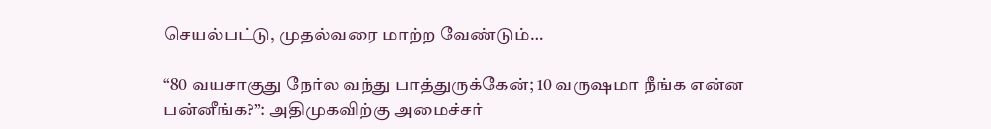செயல்பட்டு, முதல்வரை மாற்ற வேண்டும்…

“80 வயசாகுது நேர்ல வந்து பாத்துருக்கேன்; 10 வருஷமா நீங்க என்ன பன்னீங்க?”: அதிமுகவிற்கு அமைச்சர்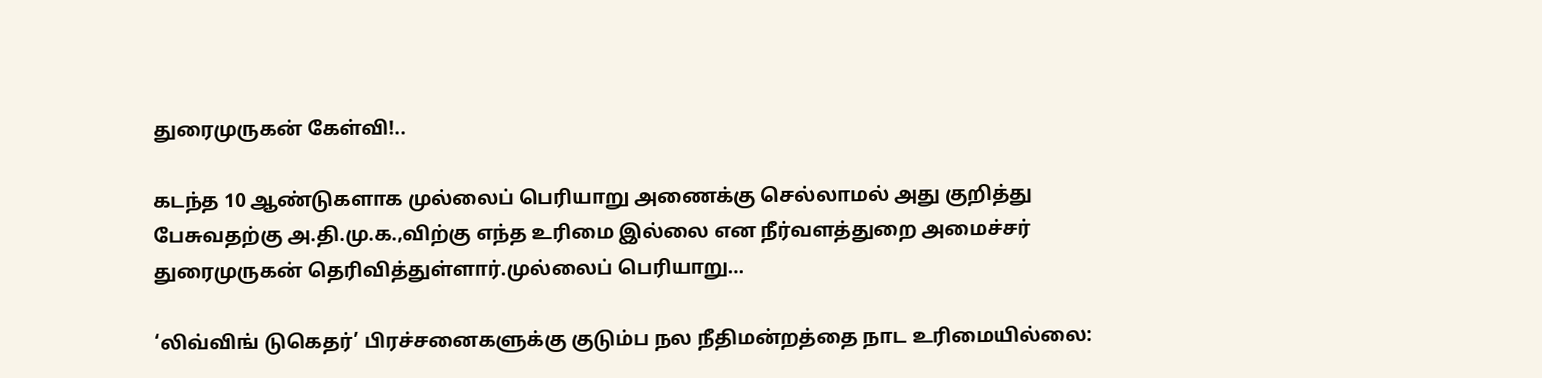துரைமுருகன் கேள்வி!..

கடந்த 10 ஆண்டுகளாக முல்லைப் பெரியாறு அணைக்கு செல்லாமல் அது குறித்து பேசுவதற்கு அ.தி.மு.க.,விற்கு எந்த உரிமை இல்லை என நீர்வளத்துறை அமைச்சர் துரைமுருகன் தெரிவித்துள்ளார்.முல்லைப் பெரியாறு…

‘லிவ்விங் டுகெதர்’ பிரச்சனைகளுக்கு குடும்ப நல நீதிமன்றத்தை நாட உரிமையில்லை: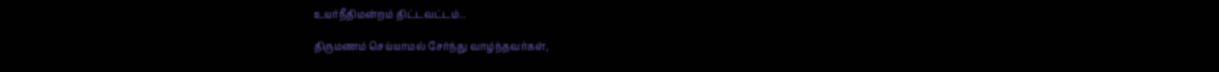உயர்நீதிமன்றம் திட்டவட்டம்..

திருமணம் செய்யாமல் சேர்ந்து வாழ்ந்தவர்கள்,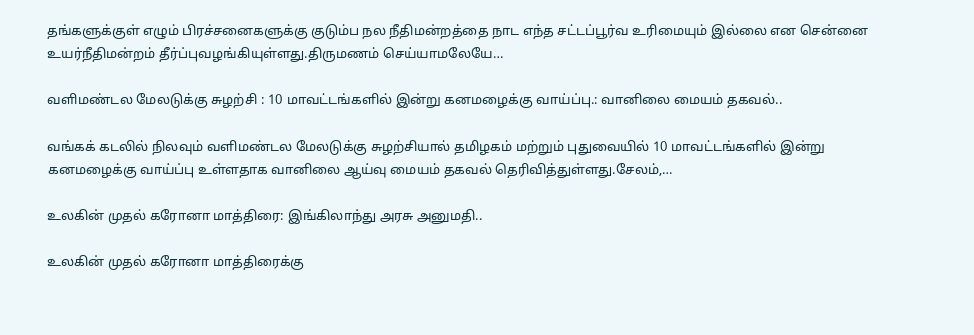தங்களுக்குள் எழும் பிரச்சனைகளுக்கு குடும்ப நல நீதிமன்றத்தை நாட எந்த சட்டப்பூர்வ உரிமையும் இல்லை என சென்னை உயர்நீதிமன்றம் தீர்ப்புவழங்கியுள்ளது.திருமணம் செய்யாமலேயே…

வளிமண்டல மேலடுக்கு சுழற்சி : 10 மாவட்டங்களில் இன்று கனமழைக்கு வாய்ப்பு.: வானிலை மையம் தகவல்..

வங்கக் கடலில் நிலவும் வளிமண்டல மேலடுக்கு சுழற்சியால் தமிழகம் மற்றும் புதுவையில் 10 மாவட்டங்களில் இன்று கனமழைக்கு வாய்ப்பு உள்ளதாக வானிலை ஆய்வு மையம் தகவல் தெரிவித்துள்ளது.சேலம்,…

உலகின் முதல் கரோனா மாத்திரை: இங்கிலாந்து அரசு அனுமதி..

உலகின் முதல் கரோனா மாத்திரைக்கு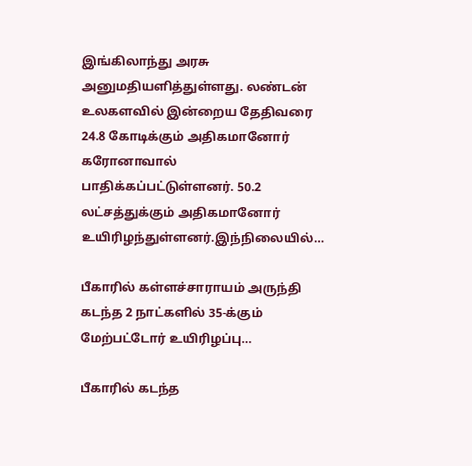இங்கிலாந்து அரசு அனுமதியளித்துள்ளது. லண்டன் உலகளவில் இன்றைய தேதிவரை 24.8 கோடிக்கும் அதிகமானோர் கரோனாவால் பாதிக்கப்பட்டுள்ளனர். 50.2 லட்சத்துக்கும் அதிகமானோர் உயிரிழந்துள்ளனர்.இந்நிலையில்…

பீகாரில் கள்ளச்சாராயம் அருந்தி கடந்த 2 நாட்களில் 35-க்கும் மேற்பட்டோர் உயிரிழப்பு…

பீகாரில் கடந்த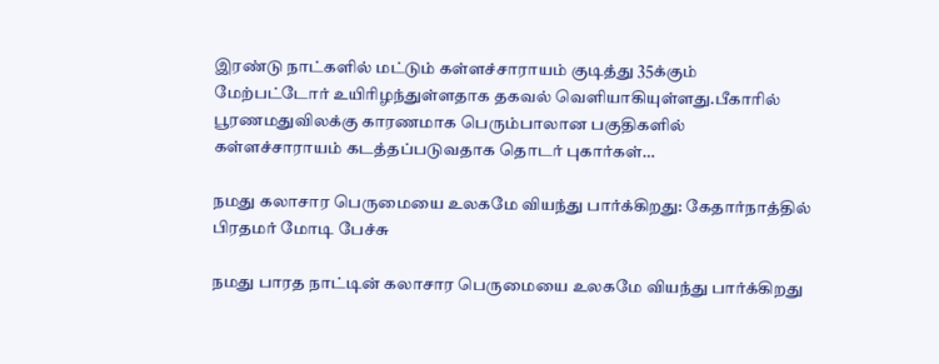இரண்டு நாட்களில் மட்டும் கள்ளச்சாராயம் குடித்து 35க்கும் மேற்பட்டோர் உயிரிழந்துள்ளதாக தகவல் வெளியாகியுள்ளது.பீகாரில் பூரணமதுவிலக்கு காரணமாக பெரும்பாலான பகுதிகளில் கள்ளச்சாராயம் கடத்தப்படுவதாக தொடர் புகார்கள்…

நமது கலாசார பெருமையை உலகமே வியந்து பார்க்கிறது: கேதார்நாத்தில் பிரதமர் மோடி பேச்சு

நமது பாரத நாட்டின் கலாசார பெருமையை உலகமே வியந்து பார்க்கிறது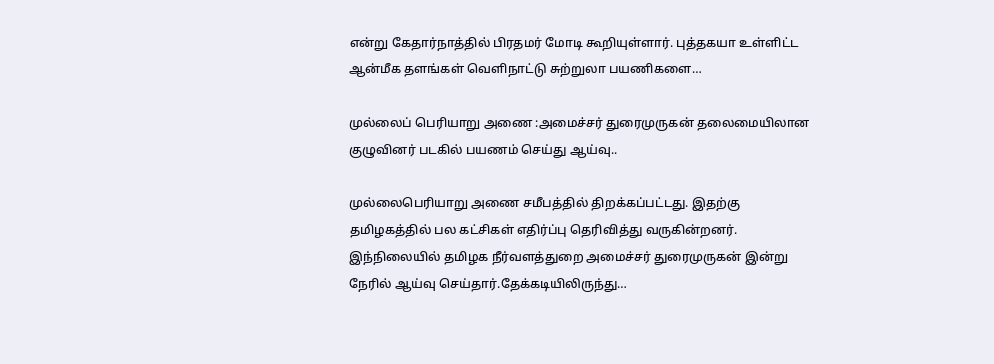என்று கேதார்நாத்தில் பிரதமர் மோடி கூறியுள்ளார். புத்தகயா உள்ளிட்ட ஆன்மீக தளங்கள் வெளிநாட்டு சுற்றுலா பயணிகளை…

முல்லைப் பெரியாறு அணை :அமைச்சர் துரைமுருகன் தலைமையிலான குழுவினர் படகில் பயணம் செய்து ஆய்வு..

முல்லைபெரியாறு அணை சமீபத்தில் திறக்கப்பட்டது. இதற்கு தமிழகத்தில் பல கட்சிகள் எதிர்ப்பு தெரிவித்து வருகின்றனர். இந்நிலையில் தமிழக நீர்வளத்துறை அமைச்சர் துரைமுருகன் இன்று நேரில் ஆய்வு செய்தார்.தேக்கடியிலிருந்து…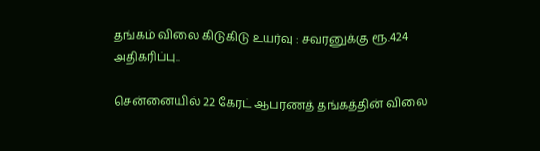தங்கம் விலை கிடுகிடு உயர்வு : சவரனுக்கு ரூ.424 அதிகரிப்பு..

சென்னையில் 22 கேரட் ஆபரணத் தங்கத்தின் விலை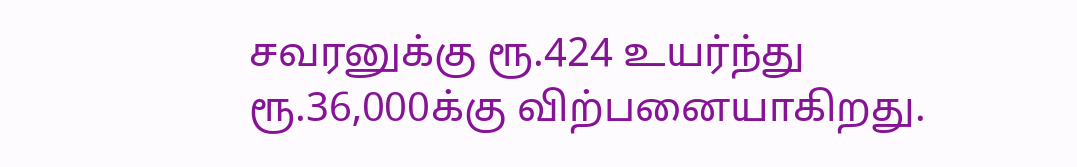சவரனுக்கு ரூ.424 உயர்ந்து ரூ.36,000க்கு விற்பனையாகிறது.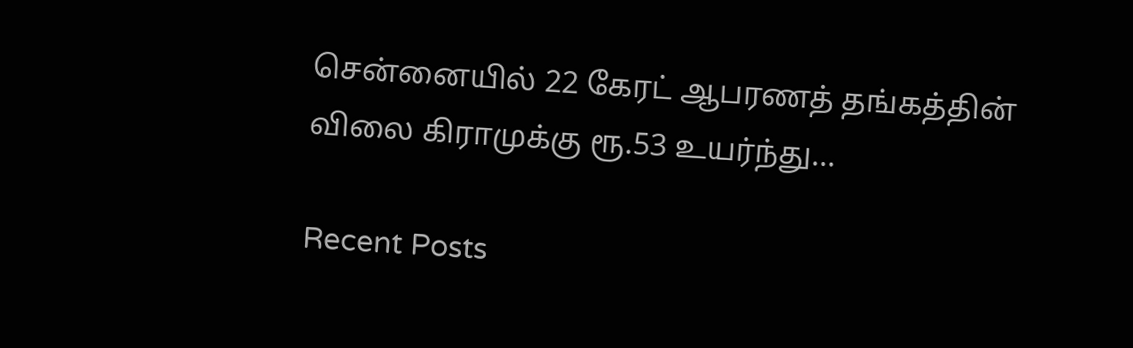சென்னையில் 22 கேரட் ஆபரணத் தங்கத்தின் விலை கிராமுக்கு ரூ.53 உயர்ந்து…

Recent Posts